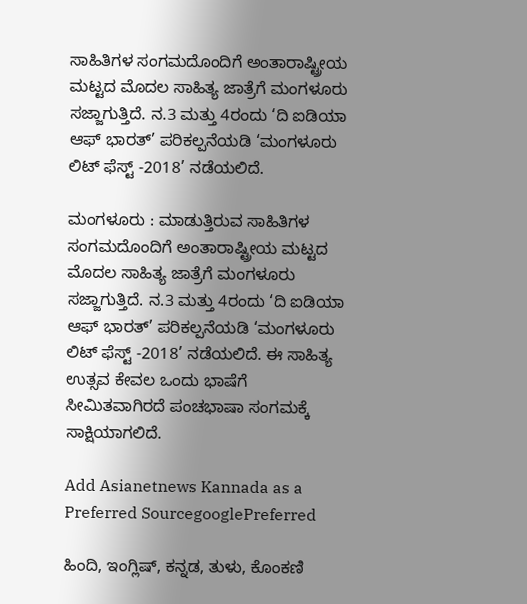ಸಾಹಿತಿಗಳ ಸಂಗಮದೊಂದಿಗೆ ಅಂತಾರಾಷ್ಟ್ರೀಯ ಮಟ್ಟದ ಮೊದಲ ಸಾಹಿತ್ಯ ಜಾತ್ರೆಗೆ ಮಂಗಳೂರು ಸಜ್ಜಾಗುತ್ತಿದೆ. ನ.3 ಮತ್ತು 4ರಂದು ‘ದಿ ಐಡಿಯಾ ಆಫ್ ಭಾರತ್’ ಪರಿಕಲ್ಪನೆಯಡಿ ‘ಮಂಗಳೂರು ಲಿಟ್ ಫೆಸ್ಟ್ -2018’ ನಡೆಯಲಿದೆ.

ಮಂಗಳೂರು : ಮಾಡುತ್ತಿರುವ ಸಾಹಿತಿಗಳ ಸಂಗಮದೊಂದಿಗೆ ಅಂತಾರಾಷ್ಟ್ರೀಯ ಮಟ್ಟದ ಮೊದಲ ಸಾಹಿತ್ಯ ಜಾತ್ರೆಗೆ ಮಂಗಳೂರು ಸಜ್ಜಾಗುತ್ತಿದೆ. ನ.3 ಮತ್ತು 4ರಂದು ‘ದಿ ಐಡಿಯಾ ಆಫ್ ಭಾರತ್’ ಪರಿಕಲ್ಪನೆಯಡಿ ‘ಮಂಗಳೂರು ಲಿಟ್ ಫೆಸ್ಟ್ -2018’ ನಡೆಯಲಿದೆ. ಈ ಸಾಹಿತ್ಯ ಉತ್ಸವ ಕೇವಲ ಒಂದು ಭಾಷೆಗೆ ಸೀಮಿತವಾಗಿರದೆ ಪಂಚಭಾಷಾ ಸಂಗಮಕ್ಕೆ ಸಾಕ್ಷಿಯಾಗಲಿದೆ.

Add Asianetnews Kannada as a Preferred SourcegooglePreferred

ಹಿಂದಿ, ಇಂಗ್ಲಿಷ್, ಕನ್ನಡ, ತುಳು, ಕೊಂಕಣಿ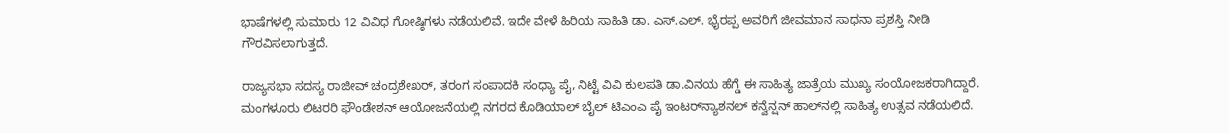ಭಾಷೆಗಳಲ್ಲಿ ಸುಮಾರು 12 ವಿವಿಧ ಗೋಷ್ಠಿಗಳು ನಡೆಯಲಿವೆ. ಇದೇ ವೇಳೆ ಹಿರಿಯ ಸಾಹಿತಿ ಡಾ. ಎಸ್.ಎಲ್. ಭೈರಪ್ಪ ಅವರಿಗೆ ಜೀವಮಾನ ಸಾಧನಾ ಪ್ರಶಸ್ತಿ ನೀಡಿ ಗೌರವಿಸಲಾಗುತ್ತದೆ.

ರಾಜ್ಯಸಭಾ ಸದಸ್ಯ ರಾಜೀವ್ ಚಂದ್ರಶೇಖರ್, ತರಂಗ ಸಂಪಾದಕಿ ಸಂಧ್ಯಾ ಪೈ, ನಿಟ್ಟೆ ವಿವಿ ಕುಲಪತಿ ಡಾ.ವಿನಯ ಹೆಗ್ಡೆ ಈ ಸಾಹಿತ್ಯ ಜಾತ್ರೆಯ ಮುಖ್ಯ ಸಂಯೋಜಕರಾಗಿದ್ದಾರೆ. ಮಂಗಳೂರು ಲಿಟರರಿ ಫೌಂಡೇಶನ್ ಆಯೋಜನೆಯಲ್ಲಿ ನಗರದ ಕೊಡಿಯಾಲ್ ಬೈಲ್ ಟಿಎಂಎ ಪೈ ಇಂಟರ್‌ನ್ಯಾಶನಲ್ ಕನ್ವೆನ್ಷನ್ ಹಾಲ್‌ನಲ್ಲಿ ಸಾಹಿತ್ಯ ಉತ್ಸವ ನಡೆಯಲಿದೆ.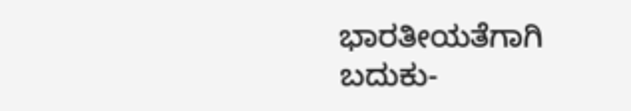ಭಾರತೀಯತೆಗಾಗಿ ಬದುಕು-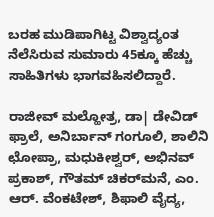ಬರಹ ಮುಡಿಪಾಗಿಟ್ಟ ವಿಶ್ವಾದ್ಯಂತ ನೆಲೆಸಿರುವ ಸುಮಾರು 45ಕ್ಕೂ ಹೆಚ್ಚು ಸಾಹಿತಿಗಳು ಭಾಗವಹಿಸಲಿದ್ದಾರೆ.

ರಾಜೀವ್ ಮಲ್ಹೋತ್ರ, ಡಾ| ಡೇವಿಡ್ ಫ್ರಾಲೆ, ಅನಿರ್ಬಾನ್ ಗಂಗೂಲಿ, ಶಾಲಿನಿ ಛೋಪ್ರಾ, ಮಧುಕೀಶ್ವರ್, ಅಭಿನವ್ ಪ್ರಕಾಶ್, ಗೌತಮ್ ಚಿಕರ್‌ಮನೆ, ಎಂ. ಆರ್. ವೆಂಕಟೇಶ್, ಶಿಫಾಲಿ ವೈದ್ಯ,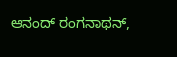ಆನಂದ್ ರಂಗನಾಥನ್,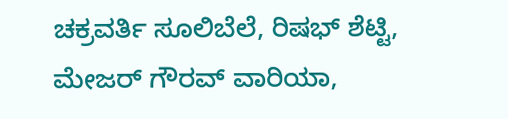ಚಕ್ರವರ್ತಿ ಸೂಲಿಬೆಲೆ, ರಿಷಭ್ ಶೆಟ್ಟಿ, ಮೇಜರ್ ಗೌರವ್ ವಾರಿಯಾ,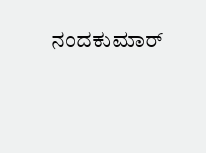ನಂದಕುಮಾರ್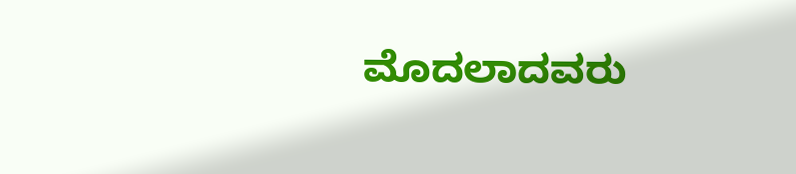ಮೊದಲಾದವರು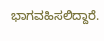ಭಾಗವಹಿಸಲಿದ್ದಾರೆ.